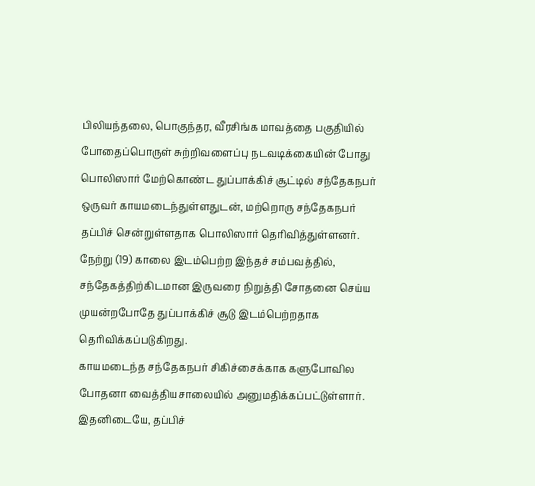பிலியந்தலை, பொகுந்தர, வீரசிங்க மாவத்தை பகுதியில் போதைப்பொருள் சுற்றிவளைப்பு நடவடிக்கையின் போது பொலிஸார் மேற்கொண்ட துப்பாக்கிச் சூட்டில் சந்தேகநபர் ஒருவர் காயமடைந்துள்ளதுடன், மற்றொரு சந்தேகநபர் தப்பிச் சென்றுள்ளதாக பொலிஸார் தெரிவித்துள்ளனர்.
நேற்று (19) காலை இடம்பெற்ற இந்தச் சம்பவத்தில், சந்தேகத்திற்கிடமான இருவரை நிறுத்தி சோதனை செய்ய முயன்றபோதே துப்பாக்கிச் சூடு இடம்பெற்றதாக தெரிவிக்கப்படுகிறது.
காயமடைந்த சந்தேகநபர் சிகிச்சைக்காக களுபோவில போதனா வைத்தியசாலையில் அனுமதிக்கப்பட்டுள்ளார்.
இதனிடையே, தப்பிச்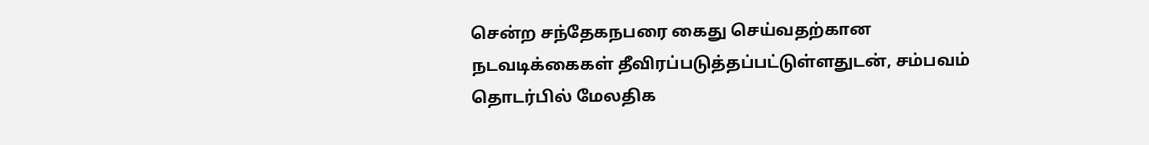சென்ற சந்தேகநபரை கைது செய்வதற்கான நடவடிக்கைகள் தீவிரப்படுத்தப்பட்டுள்ளதுடன், சம்பவம் தொடர்பில் மேலதிக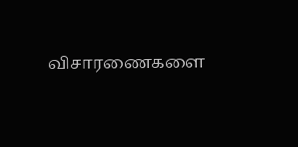விசாரணைகளை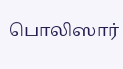பொலிஸார்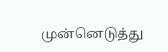முன்னெடுத்து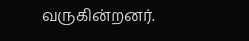வருகின்றனர்.